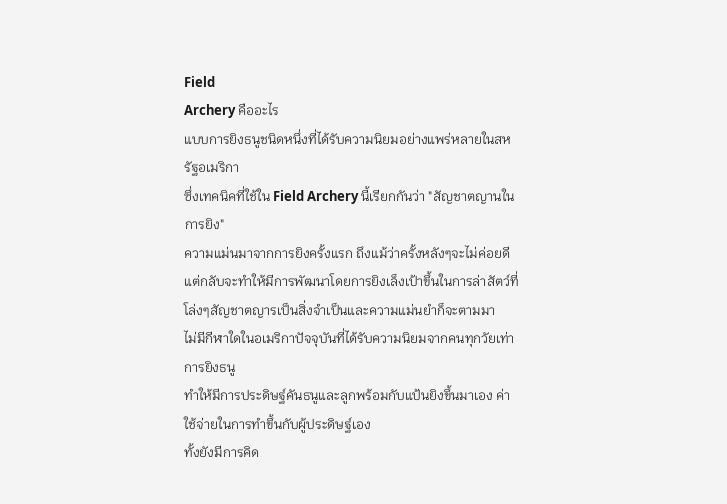Field
Archery คืออะไร
แบบการยิงธนูชนิดหนึ่งที่ได้รับความนิยมอย่างแพร่หลายในสหรัฐอเมริกา
ซึ่งเทคนิคที่ใช้ใน Field Archery นี้เรียกกันว่า "สัญชาตญานในการยิง"
ความแม่นมาจากการยิงครั้งแรก ถึงแม้ว่าครั้งหลังๆจะไม่ค่อยดีแต่กลับจะทำให้มีการพัฒนาโดยการยิงเล็งเป้าขึ้นในการล่าสัตว์ที่โล่งๆสัญชาตญารเป็นสิ่งจำเป็นและความแม่นยำก็จะตามมา
ไม่มีกีฬาใดในอเมริกาปัจจุบันที่ได้รับความนิยมจากคนทุกวัยเท่าการยิงธนู
ทำให้มีการประดิษฐ์คันธนูและลูกพร้อมกับแป้นยิงขึ้นมาเอง ค่าใช้จ่ายในการทำขึ้นกับผู้ประดิษฐ์เอง
ทั้งยังมีการคิด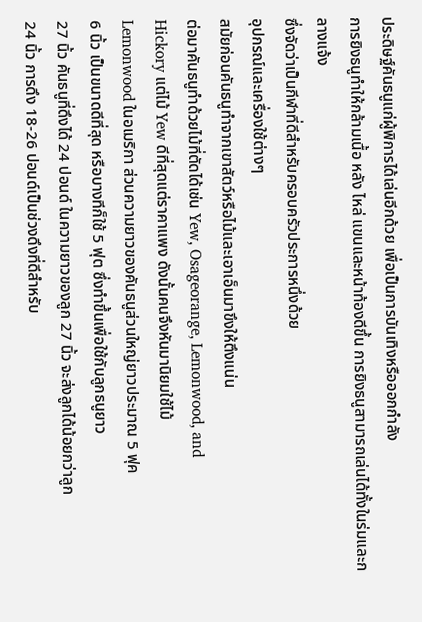ประดิษฐ์คันธนูแก่ผู้พิการได้เล่นอีกด้วย เพื่อเป็นการบันเทิงหรือออกกำลัง
การยิงธนูทำให้กล้ามเนื้อ หลัง ไหล่ แขนและหน้าท้องดีขึ้น การยิงธนูสามารถเล่นได้ทั้งในร่มและกลางแจ้ง
ซึ่งจัดว่าเป็นกีฬาที่ดีสำหรับครอบครัวประการหนึ่งด้วย
อุปกรณ์และเครื่องใช้ต่างๆ
สมัยก่อนคันธนูทำจากเขาสัตว์หรือไม้และเอาเอ็นมาขึงให้ตึงแน่น
ต่อมาคันธนูทำด้วยไม้ที่ตัดได้เช่น Yew, Osageorange, Lemonwood, and
Hickory แต่ไม้ Yew ดีที่สุดแต่ราคาแพง ดังนั้นคนจึงหันมานิยมใช้ไม้
Lemonwood ในอเมริกา ส่วนความยาวของคันธนูส่วนใหญ่ยาวประมาณ 5 ฟุค
6 นิ้ว เป็นขนาดดีที่สุด หรือบางทีก็ใช้ 5 ฟุต ซึ่งทำขึ้นเพื่อใช้กับลูกธนูยาว
27 นิ้ว คันธนูที่ดึงได้ 24 ปอนด์ ในความยาวของลูก 27 นิ้ว จะส่งลูกได้น้อยกว่าลูก
24 นิ้ว การดึง 18-26 ปอนด์เป็นช่วงดึงที่ดีสำหรับ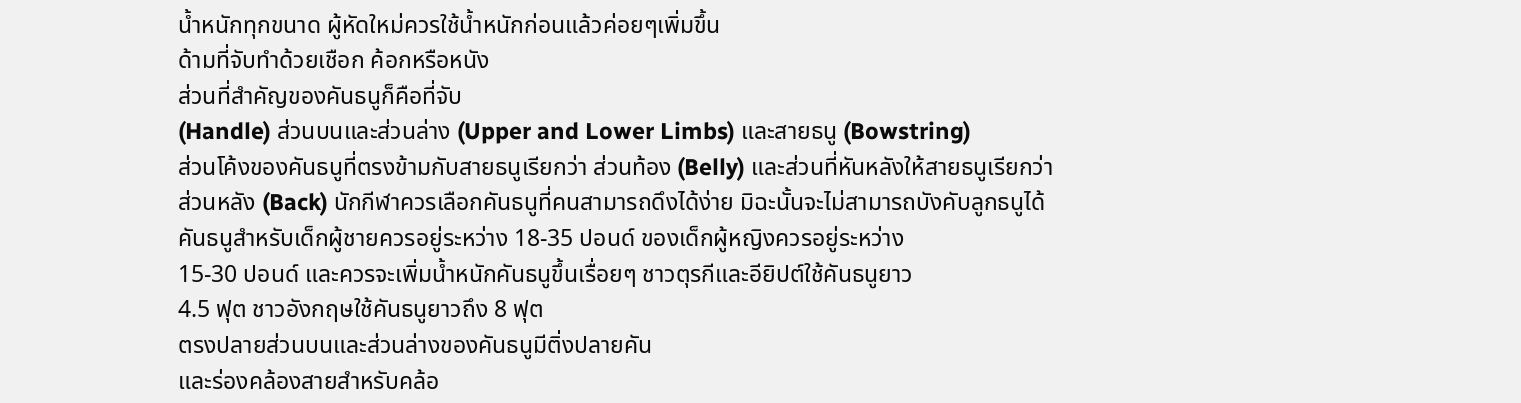น้ำหนักทุกขนาด ผู้หัดใหม่ควรใช้น้ำหนักก่อนแล้วค่อยๆเพิ่มขึ้น
ด้ามที่จับทำด้วยเชือก ค้อกหรือหนัง
ส่วนที่สำคัญของคันธนูก็คือที่จับ
(Handle) ส่วนบนและส่วนล่าง (Upper and Lower Limbs) และสายธนู (Bowstring)
ส่วนโค้งของคันธนูที่ตรงข้ามกับสายธนูเรียกว่า ส่วนท้อง (Belly) และส่วนที่หันหลังให้สายธนูเรียกว่า
ส่วนหลัง (Back) นักกีฬาควรเลือกคันธนูที่คนสามารถดึงได้ง่าย มิฉะนั้นจะไม่สามารถบังคับลูกธนูได้
คันธนูสำหรับเด็กผู้ชายควรอยู่ระหว่าง 18-35 ปอนด์ ของเด็กผู้หญิงควรอยู่ระหว่าง
15-30 ปอนด์ และควรจะเพิ่มน้ำหนักคันธนูขึ้นเรื่อยๆ ชาวตุรกีและอียิปต์ใช้คันธนูยาว
4.5 ฟุต ชาวอังกฤษใช้คันธนูยาวถึง 8 ฟุต
ตรงปลายส่วนบนและส่วนล่างของคันธนูมีติ่งปลายคัน
และร่องคล้องสายสำหรับคล้อ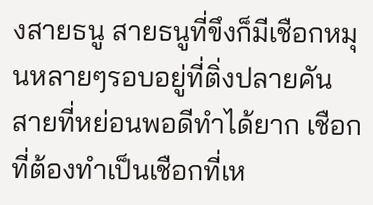งสายธนู สายธนูที่ขึงก็มีเชือกหมุนหลายๆรอบอยู่ที่ติ่งปลายคัน
สายที่หย่อนพอดีทำได้ยาก เชือกที่ต้องทำเป็นเชือกที่เห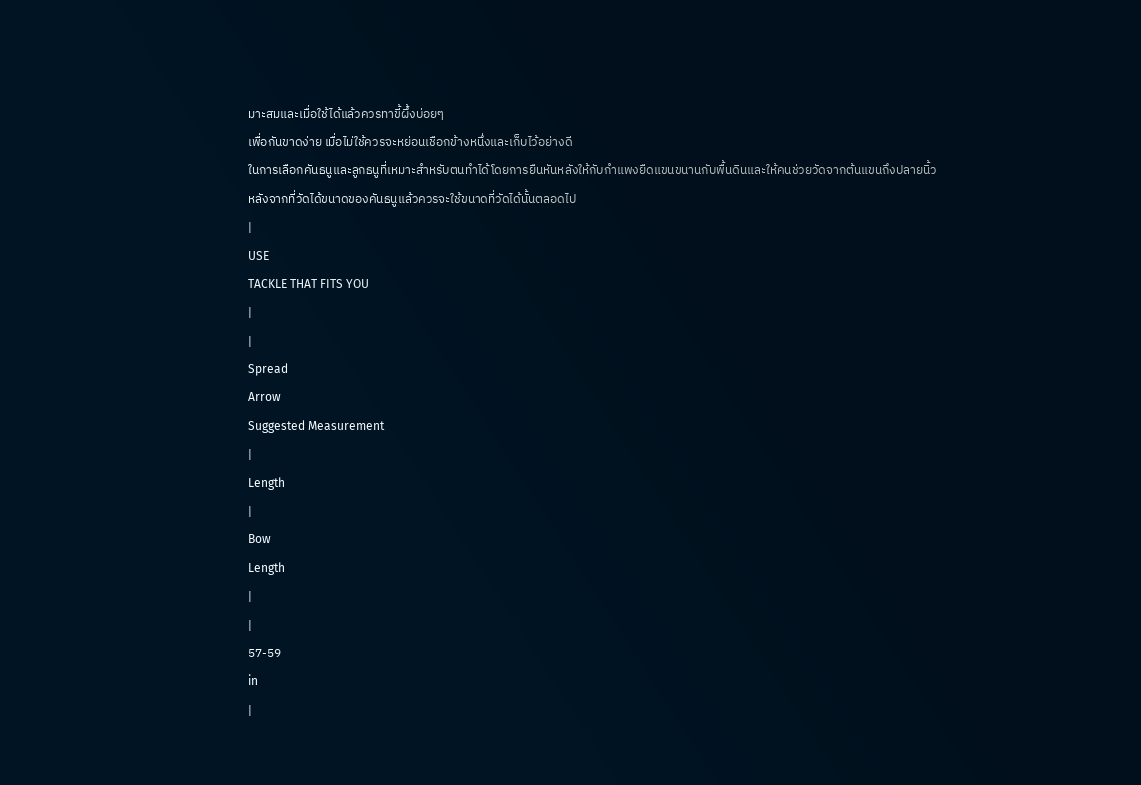มาะสมและเมื่อใช้ได้แล้วควรทาขี้ผึ้งบ่อยๆ
เพื่อกันขาดง่าย เมื่อไม่ใช้ควรจะหย่อนเชือกข้างหนึ่งและเก็บไว้อย่างดี
ในการเลือกคันธนูและลูกธนูที่เหมาะสำหรับตนทำได้โดยการยืนหันหลังให้กับกำแพงยืดแขนขนานกับพื้นดินและให้คนช่วยวัดจากต้นแขนถึงปลายนิ้ว
หลังจากที่วัดได้ขนาดของคันธนูแล้วควรจะใช้ขนาดที่วัดได้นั้นตลอดไป
|
USE
TACKLE THAT FITS YOU
|
|
Spread
Arrow
Suggested Measurement
|
Length
|
Bow
Length
|
|
57-59
in
|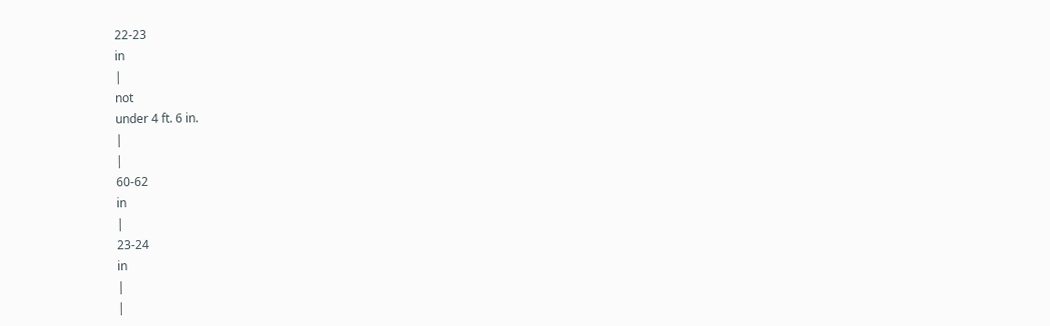22-23
in
|
not
under 4 ft. 6 in.
|
|
60-62
in
|
23-24
in
|
|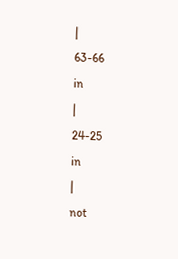|
63-66
in
|
24-25
in
|
not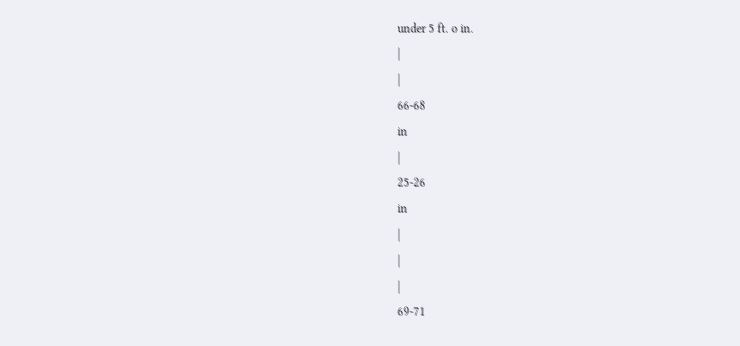under 5 ft. o in.
|
|
66-68
in
|
25-26
in
|
|
|
69-71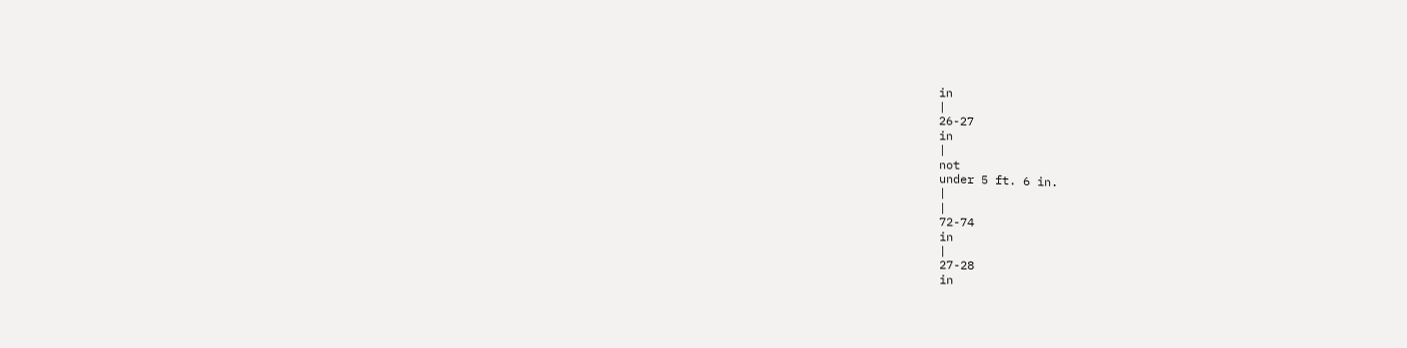in
|
26-27
in
|
not
under 5 ft. 6 in.
|
|
72-74
in
|
27-28
in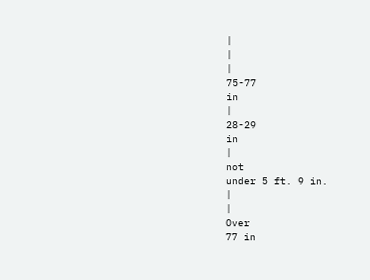|
|
|
75-77
in
|
28-29
in
|
not
under 5 ft. 9 in.
|
|
Over
77 in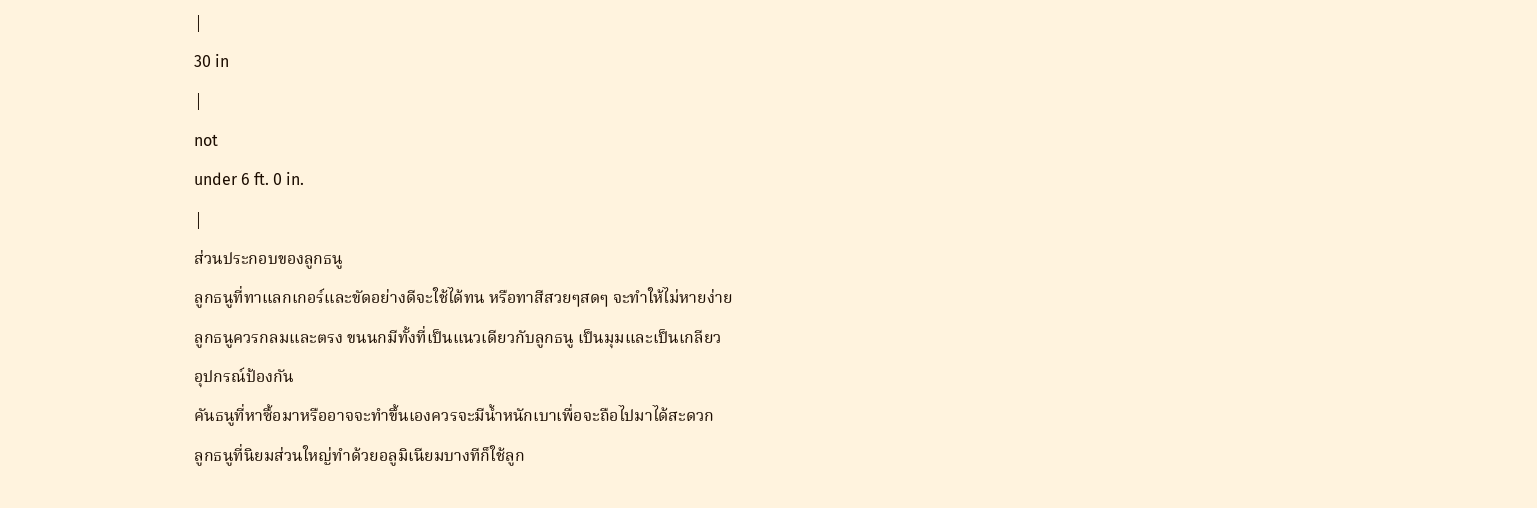|
30 in
|
not
under 6 ft. 0 in.
|
ส่วนประกอบของลูกธนู
ลูกธนูที่ทาแลกเกอร์และขัดอย่างดีจะใช้ได้ทน หรือทาสีสวยๆสดๆ จะทำให้ไม่หายง่าย
ลูกธนูควรกลมและตรง ขนนกมีทั้งที่เป็นแนวเดียวกับลูกธนู เป็นมุมและเป็นเกลียว
อุปกรณ์ป้องกัน
คันธนูที่หาซื้อมาหรืออาจจะทำขึ้นเองควรจะมีน้ำหนักเบาเพื่อจะถือไปมาได้สะดวก
ลูกธนูที่นิยมส่วนใหญ่ทำด้วยอลูมิเนียมบางทีก็ใช้ลูก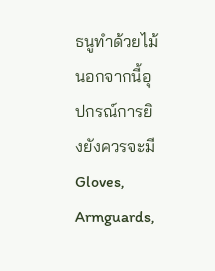ธนูทำด้วยไม้ นอกจากนี้อุปกรณ์การยิงยังควรจะมี
Gloves, Armguards,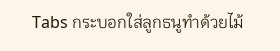Tabs กระบอกใส่ลูกธนูทำด้วยไม้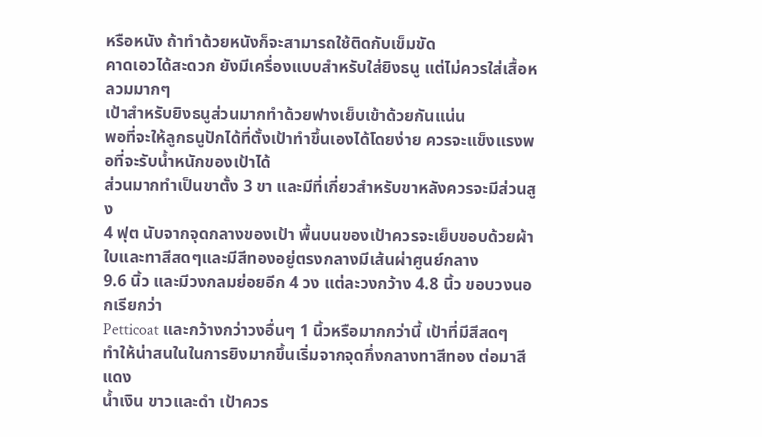หรือหนัง ถ้าทำด้วยหนังก็จะสามารถใช้ติดกับเข็มขัด
คาดเอวได้สะดวก ยังมีเครื่องแบบสำหรับใส่ยิงธนู แต่ไม่ควรใส่เสื้อหลวมมากๆ
เป้าสำหรับยิงธนูส่วนมากทำด้วยฟางเย็บเข้าด้วยกันแน่น
พอที่จะให้ลูกธนูปักได้ที่ตั้งเป้าทำขึ้นเองได้โดยง่าย ควรจะแข็งแรงพอที่จะรับน้ำหนักของเป้าได้
ส่วนมากทำเป็นขาตั้ง 3 ขา และมีที่เกี่ยวสำหรับขาหลังควรจะมีส่วนสูง
4 ฟุต นับจากจุดกลางของเป้า พื้นบนของเป้าควรจะเย็บขอบด้วยผ้าใบและทาสีสดๆและมีสีทองอยู่ตรงกลางมีเส้นผ่าศูนย์กลาง
9.6 นิ้ว และมีวงกลมย่อยอีก 4 วง แต่ละวงกว้าง 4.8 นิ้ว ขอบวงนอกเรียกว่า
Petticoat และกว้างกว่าวงอื่นๆ 1 นิ้วหรือมากกว่านี้ เป้าที่มีสีสดๆ
ทำให้น่าสนในในการยิงมากขึ้นเริ่มจากจุดกึ่งกลางทาสีทอง ต่อมาสีแดง
น้ำเงิน ขาวและดำ เป้าควร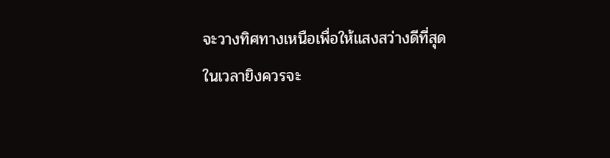จะวางทิศทางเหนือเพื่อให้แสงสว่างดีที่สุด
ในเวลายิงควรจะ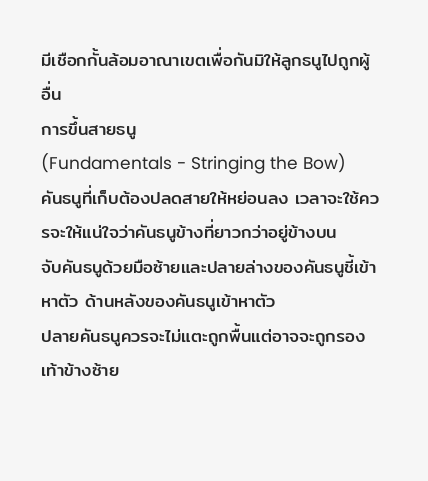มีเชือกกั้นล้อมอาณาเขตเพื่อกันมิให้ลูกธนูไปถูกผู้อื่น
การขึ้นสายธนู
(Fundamentals - Stringing the Bow)
คันธนูที่เก็บต้องปลดสายให้หย่อนลง เวลาจะใช้ควรจะให้แน่ใจว่าคันธนูข้างที่ยาวกว่าอยู่ข้างบน
จับคันธนูด้วยมือซ้ายและปลายล่างของคันธนูชี้เข้าหาตัว ด้านหลังของคันธนูเข้าหาตัว
ปลายคันธนูควรจะไม่แตะถูกพื้นแต่อาจจะถูกรองเท้าข้างซ้าย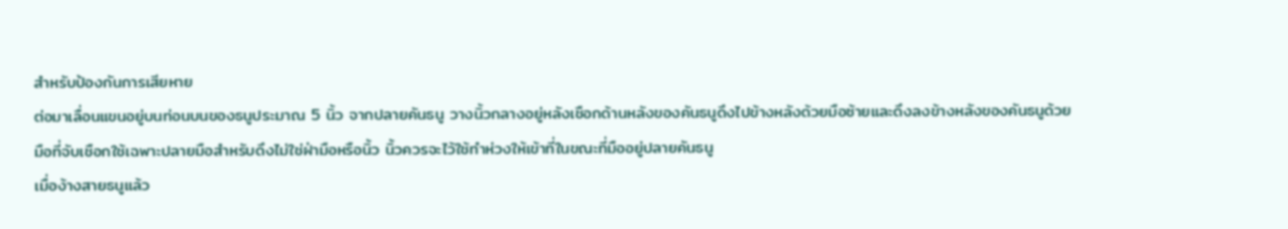สำหรับป้องกันการเสียหาย
ต่อมาเลื่อนแขนอยู่บนท่อนบนของธนูประมาณ 5 นิ้ว จากปลายคันธนู วางนิ้วกลางอยู่หลังเชือกด้านหลังของคันธนูดึงไปข้างหลังด้วยมือซ้ายและดึงลงข้างหลังของคันธนูด้วย
มือที่จับเชือกใช้เฉพาะปลายมือสำหรับดึงไม่ใช่ฝ่ามือหรือนิ้ว นิ้วควรจะไว้ใช้ทำห่วงให้เข้าที่ในขณะที่มืออยู่ปลายคันธนู
เมื่อง้างสายธนูแล้ว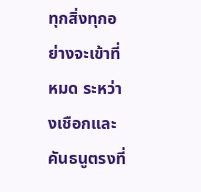ทุกสิ่งทุกอย่างจะเข้าที่หมด ระหว่างเชือกและคันธนูตรงที่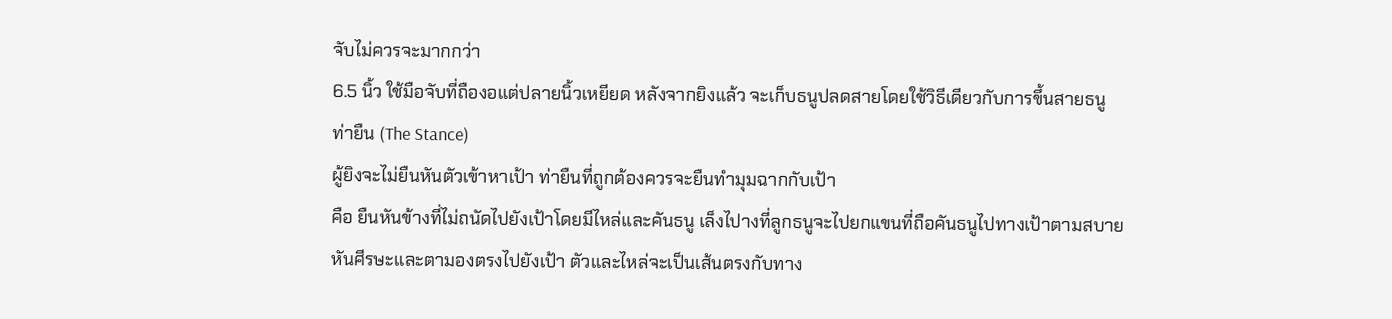จับไม่ควรจะมากกว่า
6.5 นิ้ว ใช้มือจับที่ถืองอแต่ปลายนิ้วเหยียด หลังจากยิงแล้ว จะเก็บธนูปลดสายโดยใช้วิธีเดียวกับการขึ้นสายธนู
ท่ายืน (The Stance)
ผู้ยิงจะไม่ยืนหันตัวเข้าหาเป้า ท่ายืนที่ถูกต้องควรจะยืนทำมุมฉากกับเป้า
คือ ยืนหันข้างที่ไม่ถนัดไปยังเป้าโดยมีไหล่และคันธนู เล็งไปางที่ลูกธนูจะไปยกแขนที่ถือคันธนูไปทางเป้าตามสบาย
หันศีรษะและตามองตรงไปยังเป้า ตัวและไหล่จะเป็นเส้นตรงกับทาง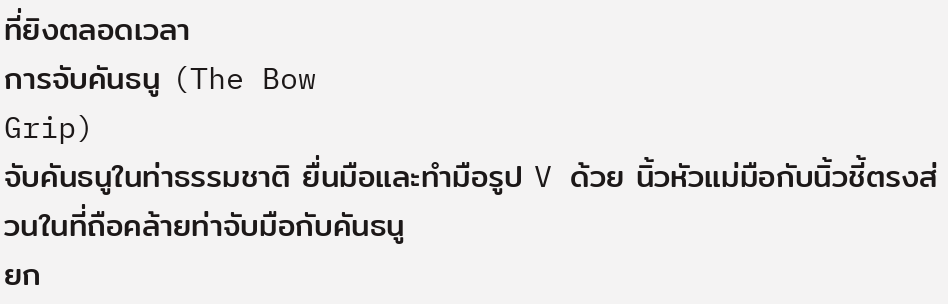ที่ยิงตลอดเวลา
การจับคันธนู (The Bow
Grip)
จับคันธนูในท่าธรรมชาติ ยื่นมือและทำมือรูป V ด้วย นิ้วหัวแม่มือกับนิ้วชี้ตรงส่วนในที่ถือคล้ายท่าจับมือกับคันธนู
ยก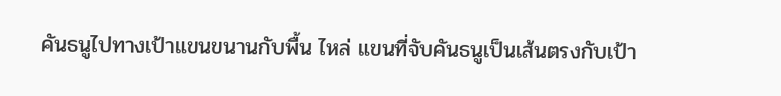คันธนูไปทางเป้าแขนขนานกับพื้น ไหล่ แขนที่จับคันธนูเป็นเส้นตรงกับเป้า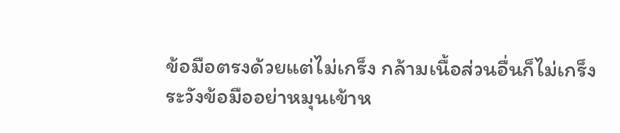ข้อมือตรงด้วยแต่ไม่เกร็ง กล้ามเนื้อส่วนอื่นก็ไม่เกร็ง ระวังข้อมืออย่าหมุนเข้าห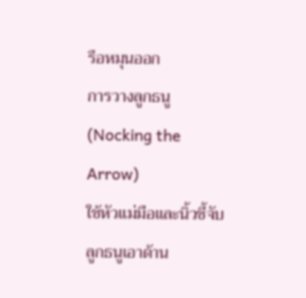รือหมุนออก
การวางลูกธนู(Nocking the
Arrow)
ใช้หัวแม่มือและนิ้วชี้จับลูกธนูเอาด้าน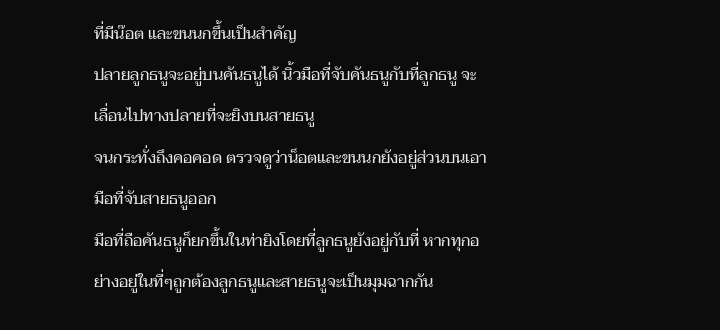ที่มีน๊อต และขนนกขึ้นเป็นสำคัญ
ปลายลูกธนูจะอยู่บนคันธนูได้ นิ้วมือที่จับคันธนูกับที่ลูกธนู จะเลื่อนไปทางปลายที่จะยิงบนสายธนู
จนกระทั่งถึงคอคอด ตรวจดูว่าน็อตและขนนกยังอยู่ส่วนบนเอามือที่จับสายธนูออก
มือที่ถือคันธนูก็ยกขึ้นในท่ายิงโดยที่ลูกธนูยังอยู่กับที่ หากทุกอย่างอยู่ในที่ๆถูกต้องลูกธนูและสายธนูจะเป็นมุมฉากกัน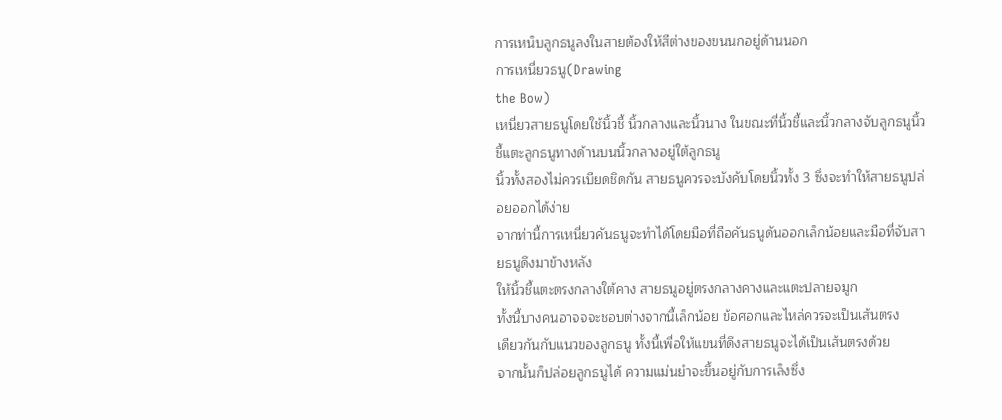การเหน็บลูกธนูลงในสายต้องให้สีต่างของขนนกอยู่ด้านนอก
การเหนี่ยวธนู(Drawing
the Bow)
เหนี่ยวสายธนูโดยใช้นิ้วชี้ นิ้วกลางและนิ้วนาง ในขณะที่นิ้วชี้และนิ้วกลางจับลูกธนูนิ้วชี้แตะลูกธนูทางด้านบนนิ้วกลางอยู่ใต้ลูกธนู
นิ้วทั้งสองไม่ควรเบียดชิดกัน สายธนูควรจะบังคับโดยนิ้วทั้ง 3 ซึ่งจะทำให้สายธนูปล่อยออกได้ง่าย
จากท่านี้การเหนี่ยวคันธนูจะทำได้โดยมือที่ถือคันธนูดันออกเล็กน้อยและมือที่จับสายธนูดึงมาข้างหลัง
ให้นิ้วชี้แตะตรงกลางใต้คาง สายธนูอยู่ตรงกลางคางและแตะปลายจมูก
ทั้งนี้บางคนอาจจจะชอบต่างจากนี้เล็กน้อย ข้อศอกและไหล่ควรจะเป็นเส้นตรง
เดียวกันกับแนวของลูกธนู ทั้งนี้เพื่อให้แขนที่ดึงสายธนูจะได้เป็นเส้นตรงด้วย
จากนั้นก็ปล่อยลูกธนูได้ ความแม่นยำจะขึ้นอยู่กับการเล็งซึ่ง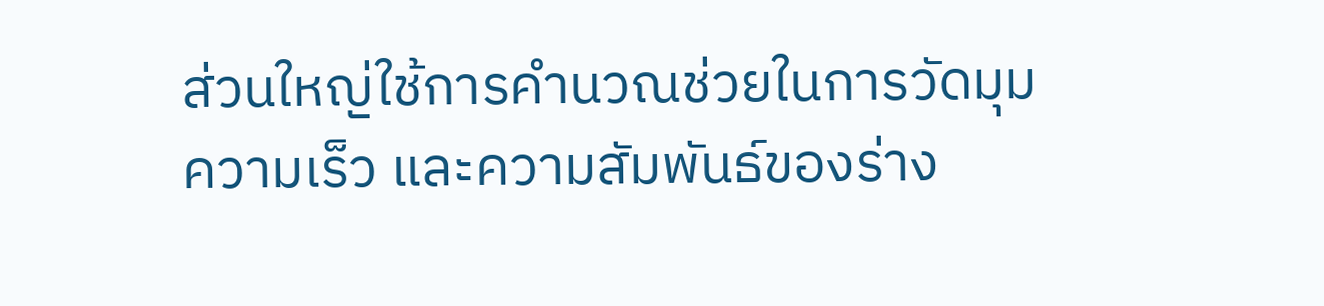ส่วนใหญ่ใช้การคำนวณช่วยในการวัดมุม
ความเร็ว และความสัมพันธ์ของร่าง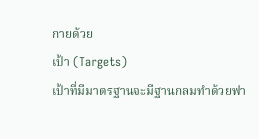กายด้วย
เป้า (Targets)
เป้าที่มีมาตรฐานจะมีฐานกลมทำด้วยฟา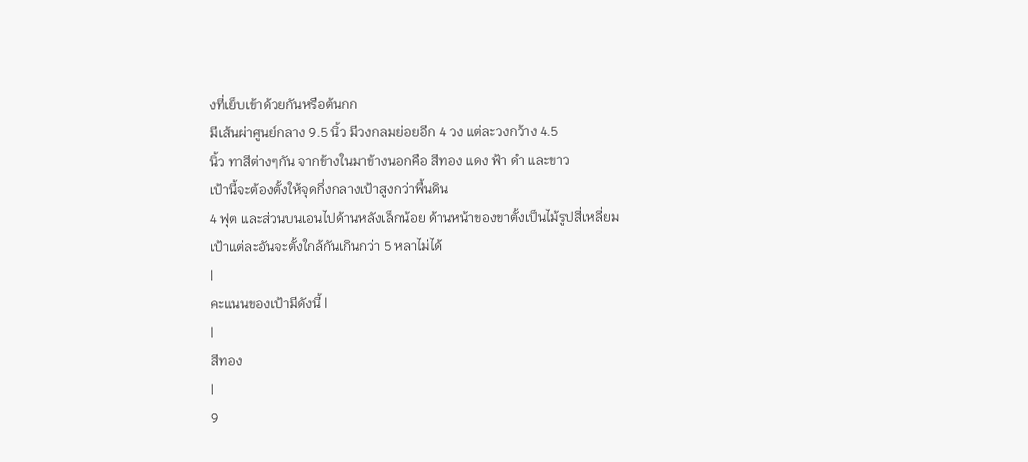งที่เย็บเข้าด้วยกันหรือต้นกก
มีเส้นผ่าศูนย์กลาง 9.5 นิ้ว มีวงกลมย่อยอีก 4 วง แต่ละวงกว้าง 4.5
นิ้ว ทาสีต่างๆกัน จากข้างในมาข้างนอกคือ สีทอง แดง ฟ้า ดำ และขาว
เป้านี้จะต้องตั้งให้จุดกึ่งกลางเป้าสูงกว่าพื้นดิน
4 ฟุต และส่วนบนเอนไปด้านหลังเล็กน้อย ด้านหน้าของขาตั้งเป็นไม้รูปสี่เหลี่ยม
เป้าแต่ละอันจะตั้งใกล้กันเกินกว่า 5 หลาไม่ได้
|
คะแนนของเป้ามีดังนี้ |
|
สีทอง
|
9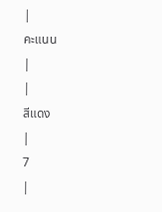|
คะแนน
|
|
สีแดง
|
7
|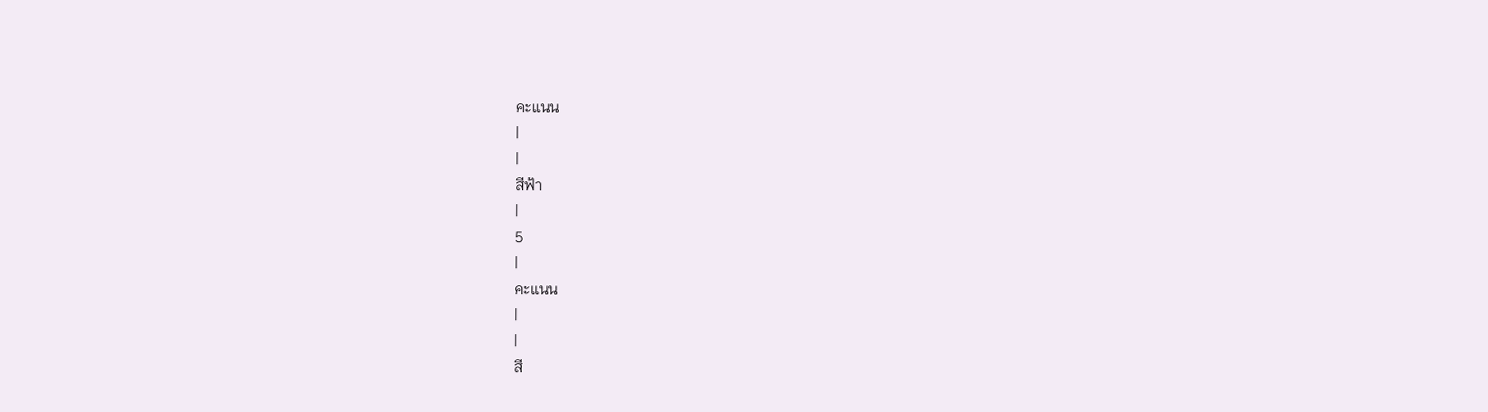คะแนน
|
|
สีฟ้า
|
5
|
คะแนน
|
|
สี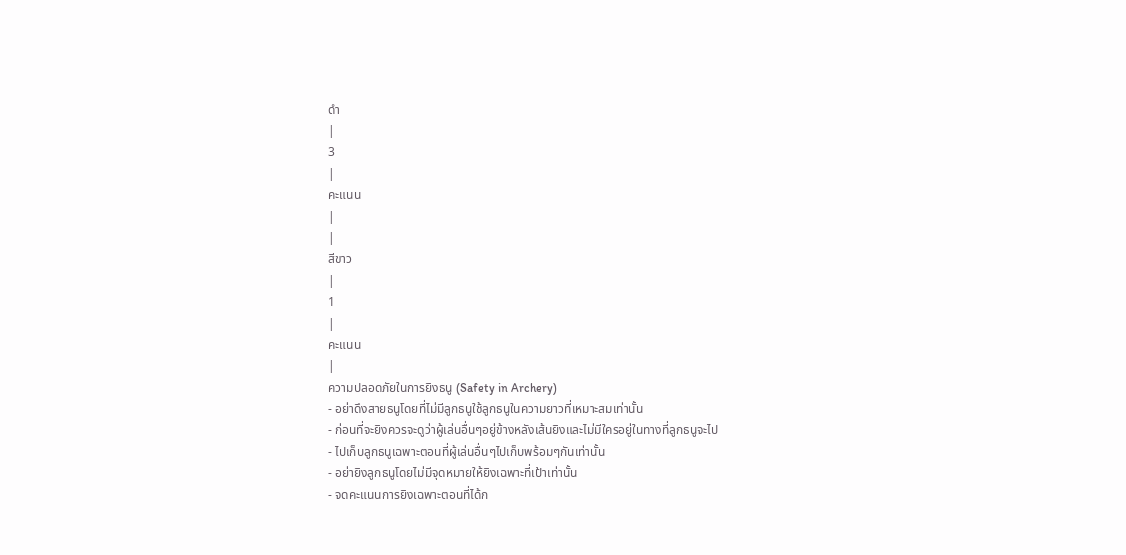ดำ
|
3
|
คะแนน
|
|
สีขาว
|
1
|
คะแนน
|
ความปลอดภัยในการยิงธนู (Safety in Archery)
- อย่าดึงสายธนูโดยที่ไม่มีลูกธนูใช้ลูกธนูในความยาวที่เหมาะสมเท่านั้น
- ก่อนที่จะยิงควรจะดูว่าผู้เล่นอื่นๆอยู่ข้างหลังเส้นยิงและไม่มีใครอยู่ในทางที่ลูกธนูจะไป
- ไปเก็บลูกธนูเฉพาะตอนที่ผู้เล่นอื่นๆไปเก็บพร้อมๆกันเท่านั้น
- อย่ายิงลูกธนูโดยไม่มีจุดหมายให้ยิงเฉพาะที่เป้าเท่านั้น
- จดคะแนนการยิงเฉพาะตอนที่ได้ก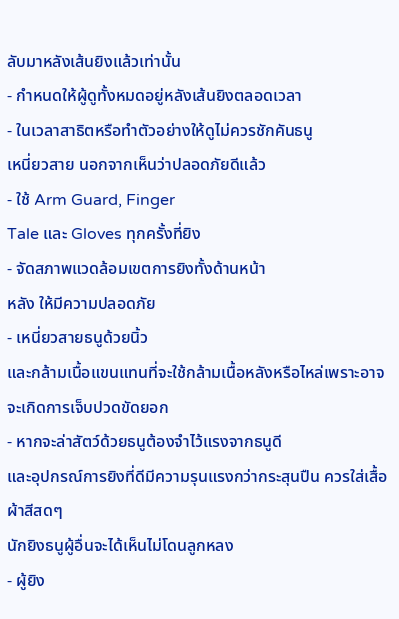ลับมาหลังเส้นยิงแล้วเท่านั้น
- กำหนดให้ผู้ดูทั้งหมดอยู่หลังเส้นยิงตลอดเวลา
- ในเวลาสาธิตหรือทำตัวอย่างให้ดูไม่ควรชักคันธนู
เหนี่ยวสาย นอกจากเห็นว่าปลอดภัยดีแล้ว
- ใช้ Arm Guard, Finger
Tale และ Gloves ทุกครั้งที่ยิง
- จัดสภาพแวดล้อมเขตการยิงทั้งด้านหน้า
หลัง ให้มีความปลอดภัย
- เหนี่ยวสายธนูด้วยนิ้ว
และกล้ามเนื้อแขนแทนที่จะใช้กล้ามเนื้อหลังหรือไหล่เพราะอาจจะเกิดการเจ็บปวดขัดยอก
- หากจะล่าสัตว์ด้วยธนูต้องจำไว้แรงจากธนูดี
และอุปกรณ์การยิงที่ดีมีความรุนแรงกว่ากระสุนปืน ควรใส่เสื้อผ้าสีสดๆ
นักยิงธนูผู้อื่นจะได้เห็นไม่โดนลูกหลง
- ผู้ยิง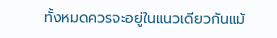ทั้งหมดควรจะอยู่ในแนวเดียวกันแม้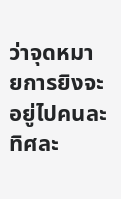ว่าจุดหมายการยิงจะอยู่ไปคนละทิศละ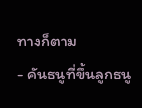ทางก็ตาม
- คันธนูที่ขึ้นลูกธนู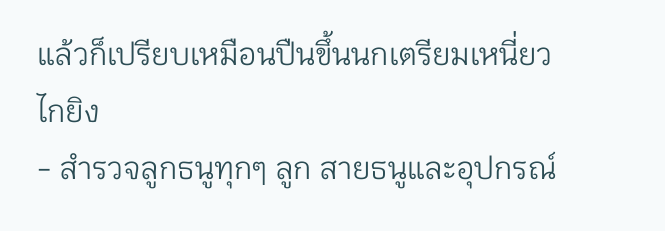แล้วก็เปรียบเหมือนปืนขึ้นนกเตรียมเหนี่ยวไกยิง
- สำรวจลูกธนูทุกๆ ลูก สายธนูและอุปกรณ์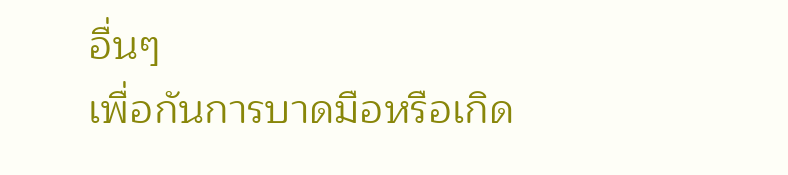อื่นๆ
เพื่อกันการบาดมือหรือเกิด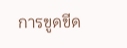การขูดขีด